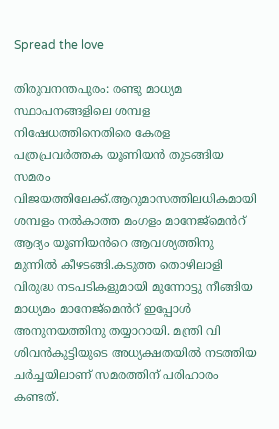Spread the love

തിരുവനന്തപുരം: രണ്ടു മാധ്യമ സ്ഥാപനങ്ങളിലെ ശമ്പള നിഷേധത്തിനെതിരെ കേരള പത്രപ്രവർത്തക യൂണിയൻ തുടങ്ങിയ സമരം വിജയത്തിലേക്ക്.ആറുമാസത്തിലധികമായി ശമ്പളം നൽകാത്ത മംഗളം മാനേജ്മെൻറ് ആദ്യം യൂണിയൻറെ ആവശ്യത്തിനു മുന്നിൽ കീഴടങ്ങി.കടുത്ത തൊഴിലാളി വിരുദ്ധ നടപടികളുമായി മുന്നോട്ടു നീങ്ങിയ മാധ്യമം മാനേജ്മെൻറ് ഇപ്പോൾ അനുനയത്തിനു തയ്യാറായി. മന്ത്രി വി ശിവൻകുട്ടിയുടെ അധ്യക്ഷതയിൽ നടത്തിയ ചർച്ചയിലാണ് സമരത്തിന് പരിഹാരം കണ്ടത്.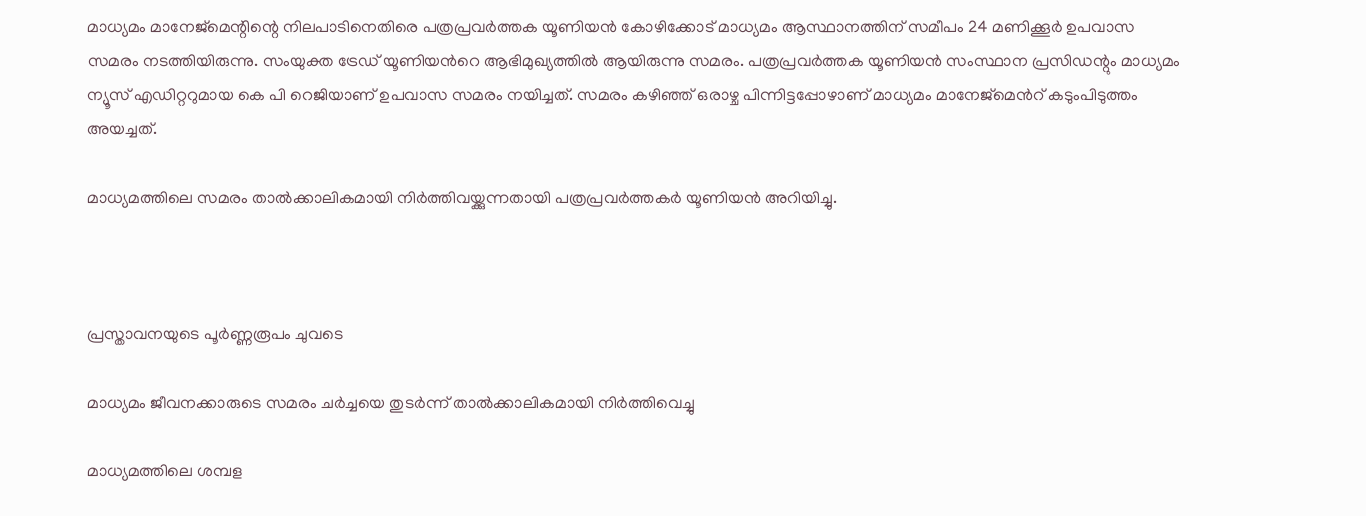മാധ്യമം മാനേജ്മെന്റിന്റെ നിലപാടിനെതിരെ പത്രപ്രവർത്തക യൂണിയൻ കോഴിക്കോട് മാധ്യമം ആസ്ഥാനത്തിന് സമീപം 24 മണിക്കൂർ ഉപവാസ സമരം നടത്തിയിരുന്നു. സംയുക്ത ട്രേഡ് യൂണിയൻറെ ആഭിമുഖ്യത്തിൽ ആയിരുന്നു സമരം. പത്രപ്രവർത്തക യൂണിയൻ സംസ്ഥാന പ്രസിഡന്റും മാധ്യമം ന്യൂസ് എഡിറ്ററുമായ കെ പി റെജിയാണ് ഉപവാസ സമരം നയിച്ചത്. സമരം കഴിഞ്ഞ് ഒരാഴ്ച പിന്നിട്ടപ്പോഴാണ് മാധ്യമം മാനേജ്മെൻറ് കടുംപിടുത്തം അയച്ചത്.

മാധ്യമത്തിലെ സമരം താൽക്കാലികമായി നിർത്തിവയ്ക്കുന്നതായി പത്രപ്രവർത്തകർ യൂണിയൻ അറിയിച്ചു.



പ്രസ്താവനയുടെ പൂർണ്ണരൂപം ചുവടെ

മാധ്യമം ജീവനക്കാരുടെ സമരം ചർച്ചയെ തുടർന്ന് താൽക്കാലികമായി നിർത്തിവെച്ചു

മാധ്യമത്തിലെ ശമ്പള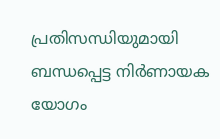പ്രതിസന്ധിയുമായി ബന്ധപ്പെട്ട നിർണായക യോഗം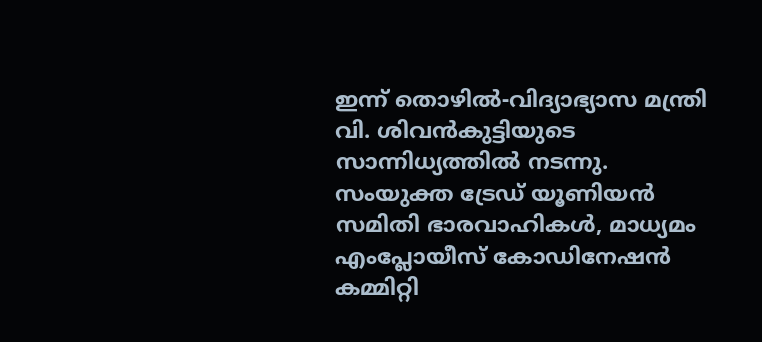ഇന്ന് തൊഴിൽ-വിദ്യാഭ്യാസ മന്ത്രി വി. ശിവൻകുട്ടിയുടെ സാന്നിധ്യത്തിൽ നടന്നു. സംയുക്ത ട്രേഡ് യൂണിയൻ സമിതി ഭാരവാഹികൾ, മാധ്യമം എംപ്ലോയീസ് കോഡിനേഷൻ കമ്മിറ്റി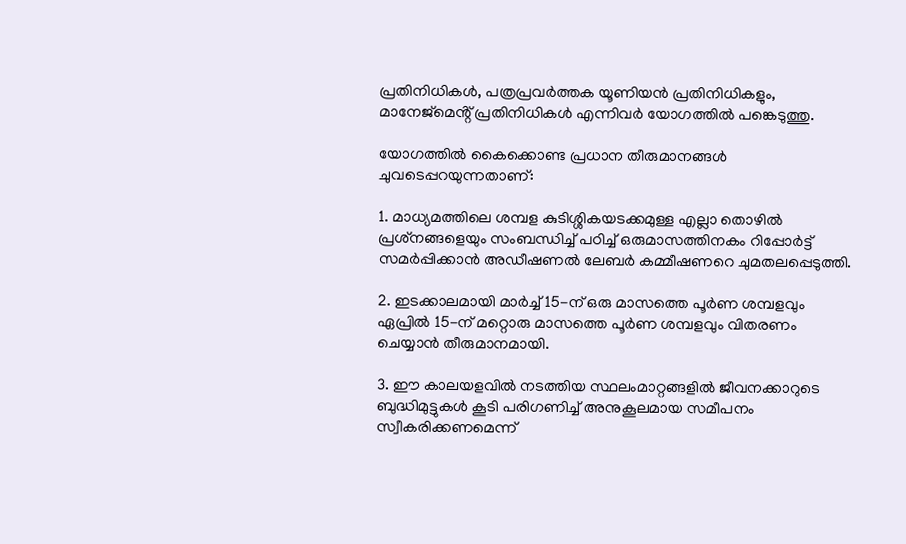പ്രതിനിധികൾ, പത്രപ്രവർത്തക യൂണിയൻ പ്രതിനിധികളും, മാനേജ്‌മെൻ്റ് പ്രതിനിധികൾ എന്നിവർ യോഗത്തിൽ പങ്കെടുത്തു.

യോഗത്തിൽ കൈക്കൊണ്ട പ്രധാന തീരുമാനങ്ങൾ ചുവടെപ്പറയുന്നതാണ്:

1. മാധ്യമത്തിലെ ശമ്പള കുടിശ്ശികയടക്കമുള്ള എല്ലാ തൊഴിൽ പ്രശ്‌നങ്ങളെയും സംബന്ധിച്ച് പഠിച്ച് ഒരുമാസത്തിനകം റിപ്പോർട്ട് സമർപ്പിക്കാൻ അഡീഷണൽ ലേബർ കമ്മീഷണറെ ചുമതലപ്പെടുത്തി.

2. ഇടക്കാലമായി മാർച്ച് 15-ന് ഒരു മാസത്തെ പൂർണ ശമ്പളവും ഏപ്രിൽ 15-ന് മറ്റൊരു മാസത്തെ പൂർണ ശമ്പളവും വിതരണം ചെയ്യാൻ തീരുമാനമായി.

3. ഈ കാലയളവിൽ നടത്തിയ സ്ഥലംമാറ്റങ്ങളിൽ ജീവനക്കാറുടെ ബുദ്ധിമുട്ടുകൾ കൂടി പരിഗണിച്ച് അനുകൂലമായ സമീപനം സ്വീകരിക്കണമെന്ന്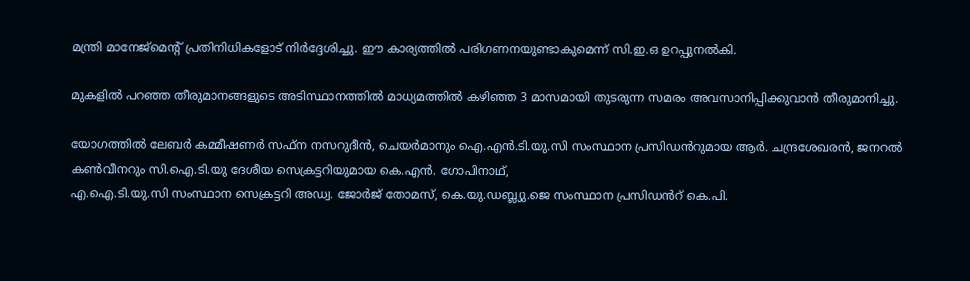മന്ത്രി മാനേജ്മെൻ്റ് പ്രതിനിധികളോട് നിർദ്ദേശിച്ചു. ഈ കാര്യത്തിൽ പരിഗണനയുണ്ടാകുമെന്ന് സി.ഇ.ഒ ഉറപ്പുനൽകി.

മുകളിൽ പറഞ്ഞ തീരുമാനങ്ങളുടെ അടിസ്ഥാനത്തിൽ മാധ്യമത്തിൽ കഴിഞ്ഞ 3 മാസമായി തുടരുന്ന സമരം അവസാനിപ്പിക്കുവാൻ തീരുമാനിച്ചു.

യോഗത്തിൽ ലേബർ കമ്മീഷണർ സഫ്‌ന നസറുദീൻ, ചെയർമാനും ഐ.എൻ.ടി.യു.സി സംസ്ഥാന പ്രസിഡൻറുമായ ആർ. ചന്ദ്രശേഖരൻ, ജനറൽ കൺവീനറും സി.ഐ.ടി.യു ദേശീയ സെക്രട്ടറിയുമായ കെ.എൻ. ഗോപിനാഥ്,
എ.ഐ.ടി.യു.സി സംസ്ഥാന സെക്രട്ടറി അഡ്വ. ജോർജ് തോമസ്, കെ.യു.ഡബ്ല്യു.ജെ സംസ്ഥാന പ്രസിഡൻറ് കെ.പി.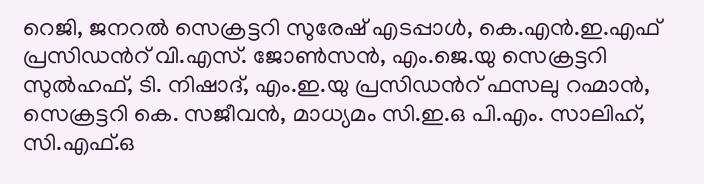റെജി, ജനറൽ സെക്രട്ടറി സുരേഷ് എടപ്പാൾ, കെ.എൻ.ഇ.എഫ് പ്രസിഡൻറ് വി.എസ്. ജോൺസൻ, എം.ജെ.യു സെക്രട്ടറി സുൽഹഫ്, ടി. നിഷാദ്, എം.ഇ.യു പ്രസിഡൻറ് ഫസലു റഹ്മാൻ, സെക്രട്ടറി കെ. സജീവൻ, മാധ്യമം സി.ഇ.ഒ പി.എം. സാലിഹ്, സി.എഫ്.ഒ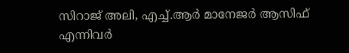സിറാജ് അലി, എച്ച്.ആർ മാനേജർ ആസിഫ് എന്നിവർ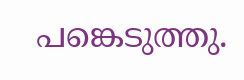പങ്കെടുത്തു.